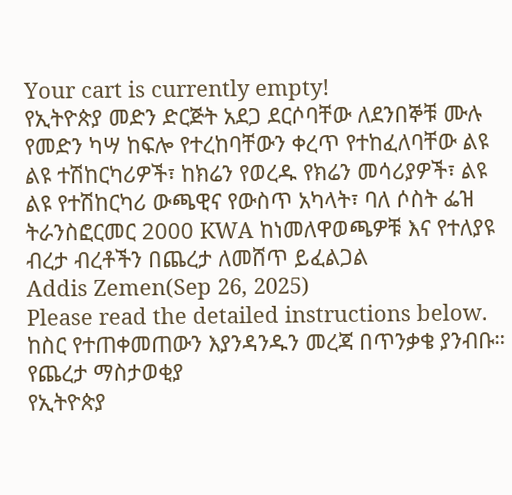Your cart is currently empty!
የኢትዮጵያ መድን ድርጅት አደጋ ደርሶባቸው ለደንበኞቹ ሙሉ የመድን ካሣ ከፍሎ የተረከባቸውን ቀረጥ የተከፈለባቸው ልዩ ልዩ ተሽከርካሪዎች፣ ከክሬን የወረዱ የክሬን መሳሪያዎች፣ ልዩ ልዩ የተሽከርካሪ ውጫዊና የውስጥ አካላት፣ ባለ ሶስት ፌዝ ትራንስፎርመር 2000 KWA ከነመለዋወጫዎቹ እና የተለያዩ ብረታ ብረቶችን በጨረታ ለመሸጥ ይፈልጋል
Addis Zemen(Sep 26, 2025)
Please read the detailed instructions below. ከስር የተጠቀመጠውን እያንዳንዱን መረጃ በጥንቃቄ ያንብቡ።
የጨረታ ማስታወቂያ
የኢትዮጵያ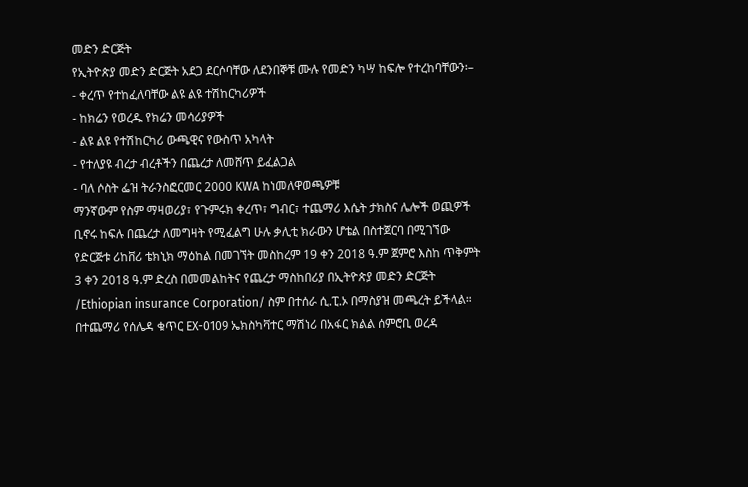መድን ድርጅት
የኢትዮጵያ መድን ድርጅት አደጋ ደርሶባቸው ለደንበኞቹ ሙሉ የመድን ካሣ ከፍሎ የተረከባቸውን፡–
- ቀረጥ የተከፈለባቸው ልዩ ልዩ ተሽከርካሪዎች
- ከክሬን የወረዱ የክሬን መሳሪያዎች
- ልዩ ልዩ የተሽከርካሪ ውጫዊና የውስጥ አካላት
- የተለያዩ ብረታ ብረቶችን በጨረታ ለመሸጥ ይፈልጋል
- ባለ ሶስት ፌዝ ትራንስፎርመር 2000 KWA ከነመለዋወጫዎቹ
ማንኛውም የስም ማዛወሪያ፣ የጉምሩክ ቀረጥ፣ ግብር፣ ተጨማሪ እሴት ታክስና ሌሎች ወጪዎች ቢኖሩ ከፍሉ በጨረታ ለመግዛት የሚፈልግ ሁሉ ቃሊቲ ክራውን ሆቴል በስተጀርባ በሚገኘው የድርጅቱ ሪከቨሪ ቴክኒክ ማዕከል በመገኘት መስከረም 19 ቀን 2018 ዓ.ም ጀምሮ እስከ ጥቅምት 3 ቀን 2018 ዓ.ም ድረስ በመመልከትና የጨረታ ማስከበሪያ በኢትዮጵያ መድን ድርጅት /Ethiopian insurance Corporation/ ስም በተሰራ ሲ.ፒ.ኦ በማስያዝ መጫረት ይችላል። በተጨማሪ የሰሌዳ ቁጥር EX-0109 ኤክስካቫተር ማሽነሪ በአፋር ክልል ሰምሮቢ ወረዳ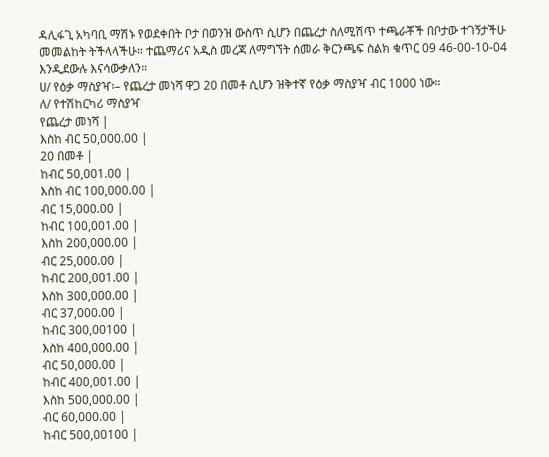ዳሊፋጊ አካባቢ ማሽኑ የወደቀበት ቦታ በወንዝ ውስጥ ሲሆን በጨረታ ስለሚሽጥ ተጫራቾች በቦታው ተገኝታችሁ መመልከት ትችላላችሁ። ተጨማሪና አዲስ መረጃ ለማግኘት ሰመራ ቅርንጫፍ ስልክ ቁጥር 09 46-00-10-04 እንዲደውሉ እናሳውቃለን።
ሀ/ የዕቃ ማስያዣ፡– የጨረታ መነሻ ዋጋ 20 በመቶ ሲሆን ዝቅተኛ የዕቃ ማስያዣ ብር 1000 ነው።
ለ/ የተሽከርካሪ ማስያዣ
የጨረታ መነሻ |
እስከ ብር 50,000.00 |
20 በመቶ |
ከብር 50,001.00 |
እስከ ብር 100,000.00 |
ብር 15,000.00 |
ከብር 100,001.00 |
እስከ 200,000.00 |
ብር 25,000.00 |
ከብር 200,001.00 |
እስከ 300,000.00 |
ብር 37,000.00 |
ከብር 300,00100 |
እስከ 400,000.00 |
ብር 50,000.00 |
ከብር 400,001.00 |
እስከ 500,000.00 |
ብር 60,000.00 |
ከብር 500,00100 |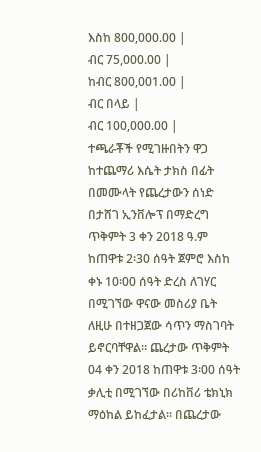እስከ 800,000.00 |
ብር 75,000.00 |
ከብር 800,001.00 |
ብር በላይ |
ብር 100,000.00 |
ተጫራቾች የሚገዙበትን ዋጋ ከተጨማሪ እሴት ታክስ በፊት በመሙላት የጨረታውን ሰነድ በታሸገ ኢንቨሎፕ በማድረግ ጥቅምት 3 ቀን 2018 ዓ.ም ከጠዋቱ 2፡30 ሰዓት ጀምሮ እስከ ቀኑ 10፡00 ሰዓት ድረስ ለገሃር በሚገኘው ዋናው መስሪያ ቤት ለዚሁ በተዘጋጀው ሳጥን ማስገባት ይኖርባቸዋል። ጨረታው ጥቅምት 04 ቀን 2018 ከጠዋቱ 3፡00 ሰዓት ቃሊቲ በሚገኘው በሪከቨሪ ቴክኒክ ማዕከል ይከፈታል። በጨረታው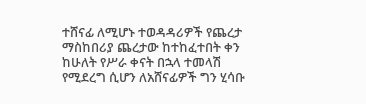ተሸናፊ ለሚሆኑ ተወዳዳሪዎች የጨረታ ማስከበሪያ ጨረታው ከተከፈተበት ቀን ከሁለት የሥራ ቀናት በኋላ ተመላሽ የሚደረግ ሲሆን ለአሸናፊዎች ግን ሂሳቡ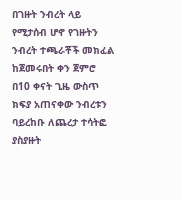በገዙት ንብረት ላይ የሚታሰብ ሆኖ የገዙትን ንብረት ተጫራቾች መክፈል ከጀመሩበት ቀን ጀምሮ በ10 ቀናት ጊዜ ውስጥ ክፍያ አጠናቀው ንብረቱን ባይረከቡ ለጨረታ ተሳትፎ ያስያዙት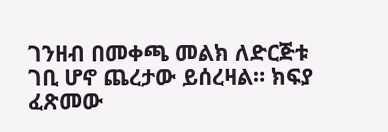ገንዘብ በመቀጫ መልክ ለድርጅቱ ገቢ ሆኖ ጨረታው ይሰረዛል። ክፍያ ፈጽመው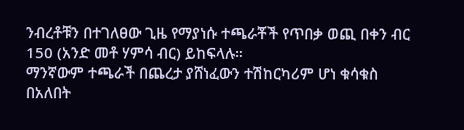ንብረቶቹን በተገለፀው ጊዜ የማያነሱ ተጫራቾች የጥበቃ ወጪ በቀን ብር 150 (አንድ መቶ ሃምሳ ብር) ይከፍላሉ።
ማንኛውም ተጫራች በጨረታ ያሸነፈውን ተሽከርካሪም ሆነ ቁሳቁስ በአለበት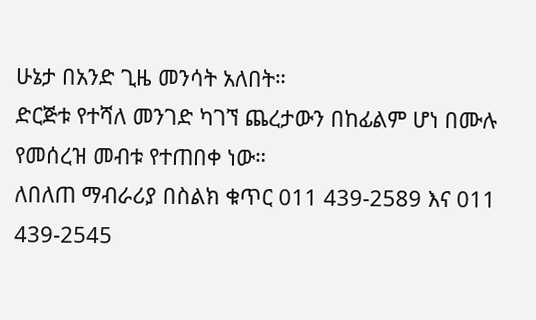ሁኔታ በአንድ ጊዜ መንሳት አለበት።
ድርጅቱ የተሻለ መንገድ ካገኘ ጨረታውን በከፊልም ሆነ በሙሉ የመሰረዝ መብቱ የተጠበቀ ነው።
ለበለጠ ማብራሪያ በስልክ ቁጥር 011 439-2589 እና 011 439-2545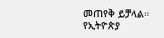መጠየቅ ይቻላል።
የኢትዮጵያ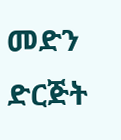መድን ድርጅት